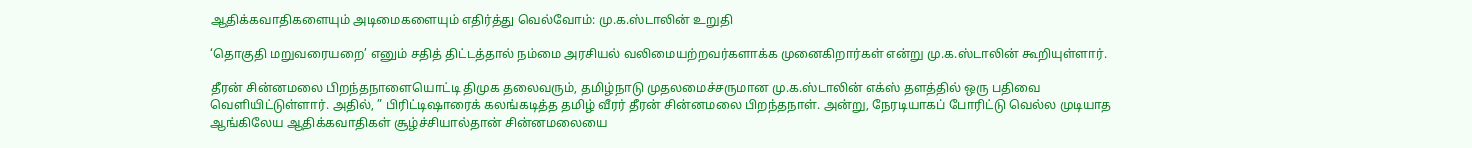ஆதிக்கவாதிகளையும் அடிமைகளையும் எதிர்த்து வெல்வோம்: மு.க.ஸ்டாலின் உறுதி

‘தொகுதி மறுவரையறை’ எனும் சதித் திட்டத்தால் நம்மை அரசியல் வலிமையற்றவர்களாக்க முனைகிறார்கள் என்று மு.க.ஸ்டாலின் கூறியுள்ளார்.

தீரன் சின்னமலை பிறந்தநாளையொட்டி திமுக தலைவரும், தமிழ்நாடு முதலமைச்சருமான மு.க.ஸ்டாலின் எக்ஸ் தளத்தில் ஒரு பதிவை வெளியிட்டுள்ளார். அதில், ” பிரிட்டிஷாரைக் கலங்கடித்த தமிழ் வீரர் தீரன் சின்னமலை பிறந்தநாள். அன்று, நேரடியாகப் போரிட்டு வெல்ல முடியாத ஆங்கிலேய ஆதிக்கவாதிகள் சூழ்ச்சியால்தான் சின்னமலையை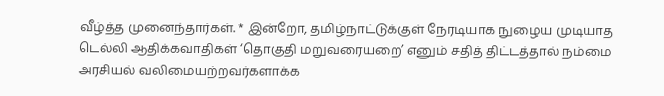வீழ்த்த முனைந்தார்கள். * இன்றோ, தமிழ்நாட்டுக்குள் நேரடியாக நுழைய முடியாத டெல்லி ஆதிக்கவாதிகள் ‘தொகுதி மறுவரையறை’ எனும் சதித் திட்டத்தால் நம்மை அரசியல் வலிமையற்றவர்களாக்க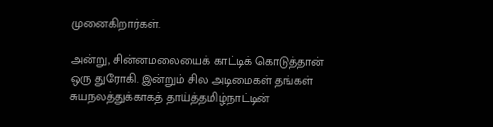முனைகிறார்கள்.

அன்று, சின்னமலையைக் காட்டிக் கொடுத்தான் ஒரு துரோகி. இன்றும் சில அடிமைகள் தங்கள் சுயநலத்துக்காகத் தாய்த்தமிழ்நாட்டின்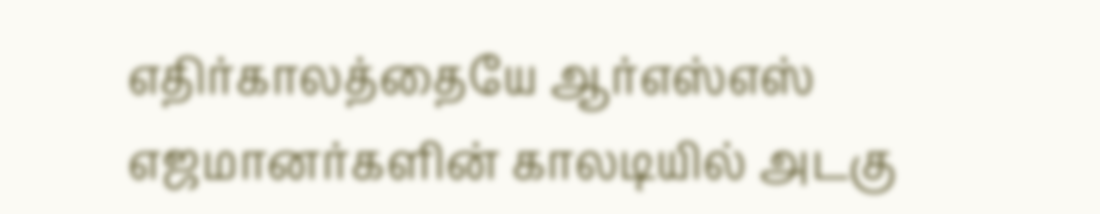எதிர்காலத்தையே ஆர்எஸ்எஸ் எஜமானர்களின் காலடியில் அடகு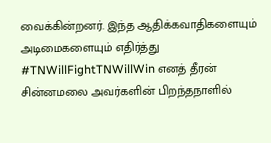வைக்கின்றனர். இந்த ஆதிக்கவாதிகளையும் அடிமைகளையும் எதிர்த்து #TNWillFightTNWillWin எனத் தீரன் சின்னமலை அவர்களின் பிறந்தநாளில்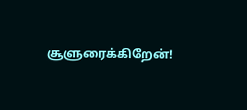சூளுரைக்கிறேன்!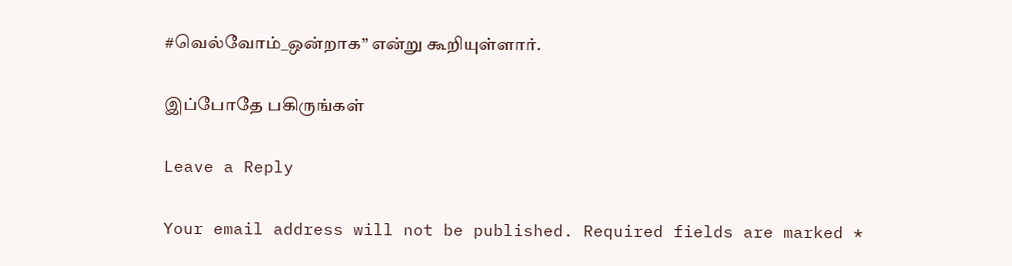#வெல்வோம்_ஒன்றாக” என்று கூறியுள்ளார்.

இப்போதே பகிருங்கள்

Leave a Reply

Your email address will not be published. Required fields are marked *